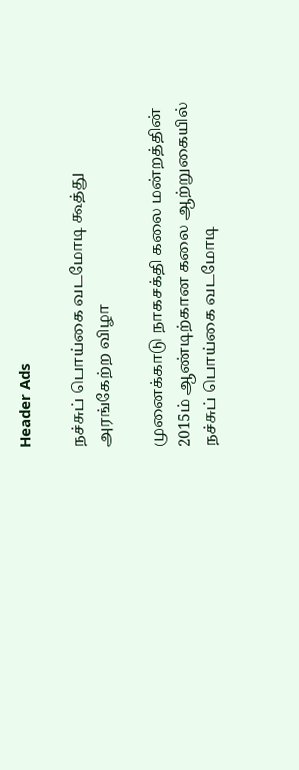Header Ads

நச்சுப் பொய்கை வடமோடி கூத்து அரங்கேற்ற விழா

முனைக்காடு நாகசக்தி கலை மன்றத்தின் 2015ம் ஆண்டிற்கான கலை ஆற்றுகையில் நச்சுப் பொய்கை வடமோடி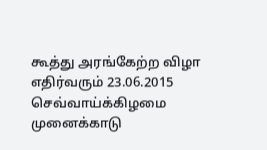கூத்து அரங்கேற்ற விழா எதிர்வரும் 23.06.2015 செவ்வாய்க்கிழமை முனைக்காடு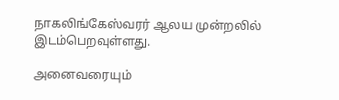நாகலிங்கேஸ்வரர் ஆலய முன்றலில் இடம்பெறவுள்ளது.

அனைவரையும்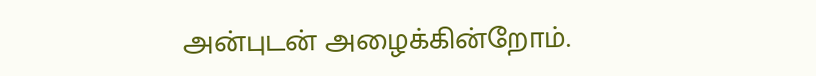அன்புடன் அழைக்கின்றோம்.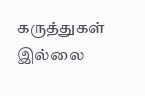கருத்துகள் இல்லை